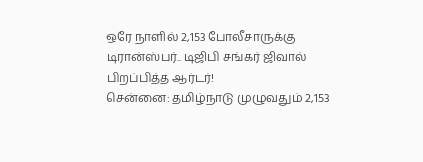ஒரே நாளில் 2,153 போலீசாருக்கு டிரான்ஸ்பர்.. டிஜிபி சங்கர் ஜிவால் பிறப்பித்த ஆர்டர்!
சென்னை: தமிழ்நாடு முழுவதும் 2,153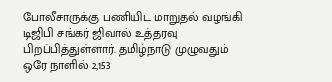போலீசாருக்கு பணியிட மாறுதல் வழங்கி டிஜிபி சங்கர் ஜிவால் உத்தரவு பிறப்பித்துள்ளார். தமிழ்நாடு முழுவதும் ஒரே நாளில் 2,153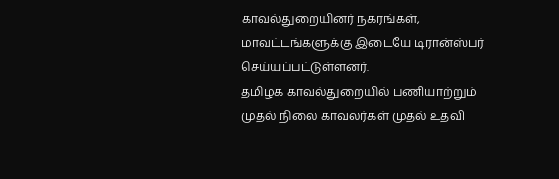காவல்துறையினர் நகரங்கள், மாவட்டங்களுக்கு இடையே டிரான்ஸ்பர் செய்யப்பட்டுள்ளனர்.
தமிழக காவல்துறையில் பணியாற்றும் முதல் நிலை காவலர்கள் முதல் உதவி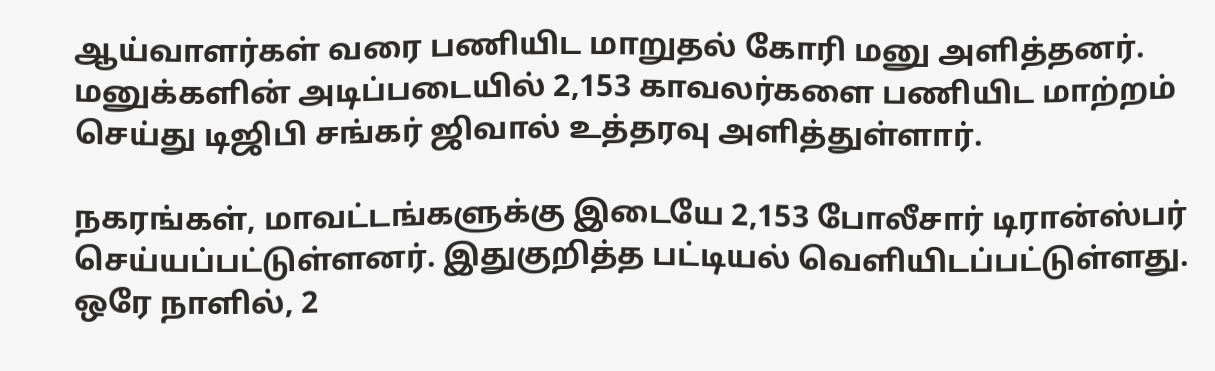ஆய்வாளர்கள் வரை பணியிட மாறுதல் கோரி மனு அளித்தனர். மனுக்களின் அடிப்படையில் 2,153 காவலர்களை பணியிட மாற்றம் செய்து டிஜிபி சங்கர் ஜிவால் உத்தரவு அளித்துள்ளார்.

நகரங்கள், மாவட்டங்களுக்கு இடையே 2,153 போலீசார் டிரான்ஸ்பர் செய்யப்பட்டுள்ளனர். இதுகுறித்த பட்டியல் வெளியிடப்பட்டுள்ளது. ஒரே நாளில், 2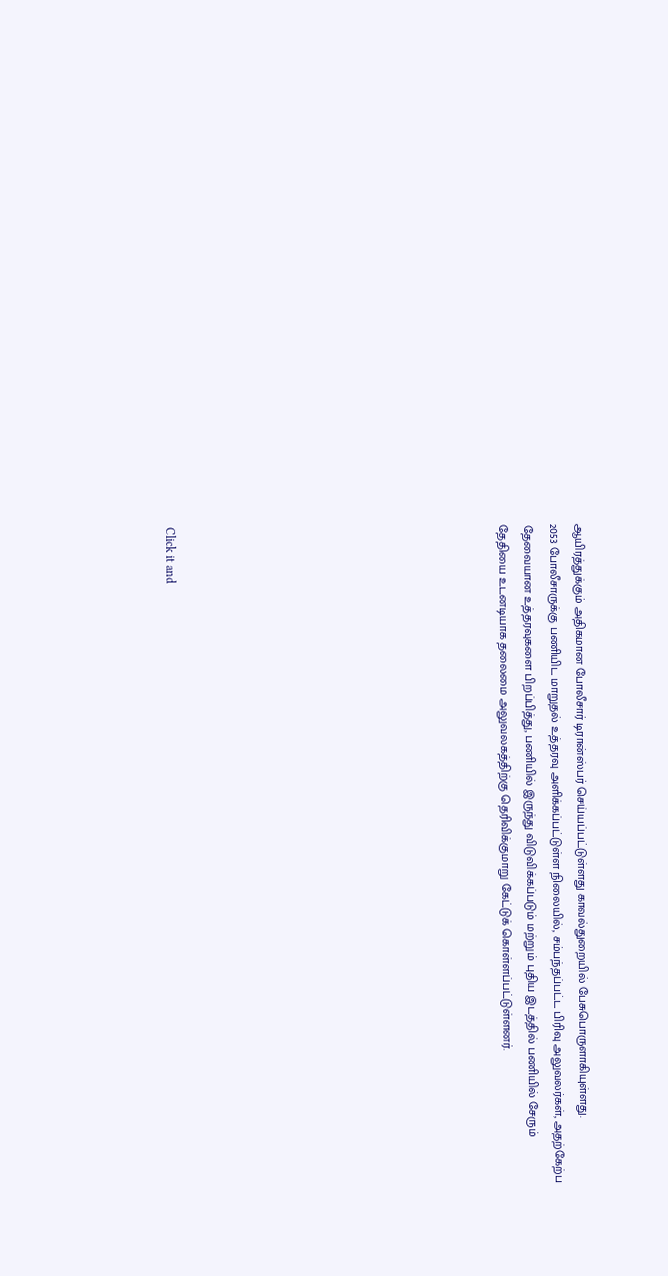ஆயிரத்துக்கும் அதிகமான போலீசார் டிரான்ஸ்பர் செய்யப்பட்டுள்ளது காவல்துறையில் பேசுபொருளாகியுள்ளது.
2053 போலீசாருக்கு பணியிட மாறுதல் உத்தரவு அளிக்கப்பட்டுள்ள நிலையில், சம்பந்தப்பட்ட பிரிவு அலுவலர்கள், அதற்கேற்ப தேவையான உத்தரவுகளை பிறப்பித்து, பணியில் இருந்து விடுவிக்கப்படும் மற்றும் புதிய இடத்தில் பணியில் சேரும் தேதியை உடனடியாக தலைமை அலுவலகத்திற்கு தெரிவிக்குமாறு கேட்டுக் கொள்ளப்பட்டுள்ளனர்.












Click it and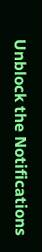Unblock the Notifications